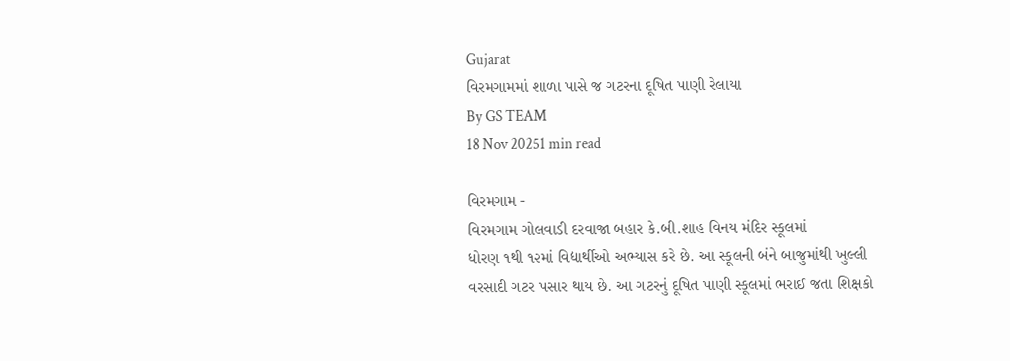Gujarat
વિરમગામમાં શાળા પાસે જ ગટરના દૂષિત પાણી રેલાયા
By GS TEAM
18 Nov 20251 min read

વિરમગામ -
વિરમગામ ગોલવાડી દરવાજા બહાર કે.બી.શાહ વિનય મંદિર સ્કૂલમાં
ધોરણ ૧થી ૧૨માં વિદ્યાર્થીઓ અભ્યાસ કરે છે. આ સ્કૂલની બંને બાજુમાંથી ખુલ્લી
વરસાદી ગટર પસાર થાય છે. આ ગટરનું દૂષિત પાણી સ્કૂલમાં ભરાઈ જતા શિક્ષકો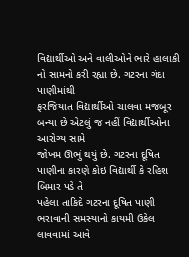વિદ્યાર્થીઓ અને વાલીઓને ભારે હાલાકી નો સામનો કરી રહ્યા છે. ગટરના ગંદા પાણીમાંથી
ફરજિયાત વિદ્યાર્થીઓ ચાલવા મજબૂર બન્યા છે એટલું જ નહીં વિદ્યાર્થીઓના આરોગ્ય સામે
જોખમ ઊભું થયું છે. ગટરના દૂષિત પાણીના કારણે કોઇ વિદ્યાર્થી કે રહિશ બિમાર પડે તે
પહેલા તાકિદે ગટરના દૂષિત પાણી ભરાવાની સમસ્યાનો કાયમી ઉકેલ લાવવામાં આવે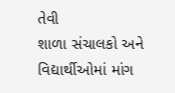તેવી
શાળા સંચાલકો અને વિદ્યાર્થીઓમાં માંગ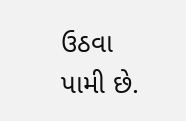ઉઠવા પામી છે.